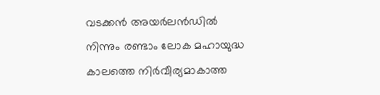വടക്കൻ അയർലൻഡിൽ നിന്നും രണ്ടാം ലോക മഹായുദ്ധ കാലത്തെ നിർവീര്യമാകാത്ത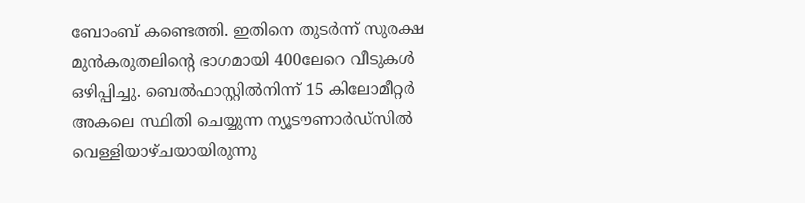ബോംബ് കണ്ടെത്തി. ഇതിനെ തുടർന്ന് സുരക്ഷ മുൻകരുതലിന്റെ ഭാഗമായി 400ലേറെ വീടുകൾ ഒഴിപ്പിച്ചു. ബെൽഫാസ്റ്റിൽനിന്ന് 15 കിലോമീറ്റർ അകലെ സ്ഥിതി ചെയ്യുന്ന ന്യൂടൗണാർഡ്സിൽ വെള്ളിയാഴ്ചയായിരുന്നു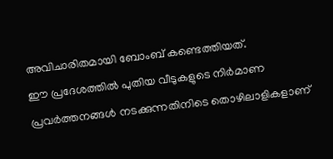അവിചാരിതമായി ബോംബ് കണ്ടെത്തിയത്.
ഈ പ്രദേശത്തിൽ പുതിയ വീടുകളുടെ നിർമാണ പ്രവർത്തനങ്ങൾ നടക്കുന്നതിനിടെ തൊഴിലാളികളാണ്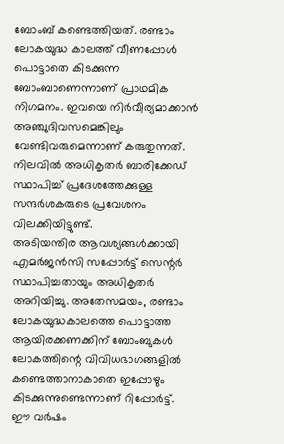ബോംബ് കണ്ടെത്തിയത്. രണ്ടാം ലോകയുദ്ധ കാലത്ത് വീണപ്പോൾ പൊട്ടാതെ കിടക്കുന്ന ബോംബാണെന്നാണ് പ്രാഥമിക നിഗമനം. ഇവയെ നിർവീര്യമാക്കാൻ അഞ്ചുദിവസമെങ്കിലും വേണ്ടിവരുമെന്നാണ് കരുതുന്നത്. നിലവിൽ അധികൃതർ ബാരിക്കേഡ് സ്ഥാപിച്ച് പ്രദേശത്തേക്കുള്ള സന്ദർശകരുടെ പ്രവേശനം വിലക്കിയിട്ടുണ്ട്.
അടിയന്തിര ആവശ്യങ്ങൾക്കായി എമർജൻസി സപ്പോർട്ട് സെന്റർ സ്ഥാപിച്ചതായും അധികൃതർ അറിയിച്ചു. അതേസമയം, രണ്ടാം ലോകയുദ്ധകാലത്തെ പൊട്ടാത്ത ആയിരക്കണക്കിന് ബോംബുകൾ ലോകത്തിന്റെ വിവിധഭാഗങ്ങളിൽ കണ്ടെത്താനാകാതെ ഇപ്പോഴും കിടക്കുന്നുണ്ടെന്നാണ് റിപ്പോർട്ട്.
ഈ വർഷം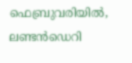ഫെബ്രുവരിയിൽ, ലണ്ടൻഡെറി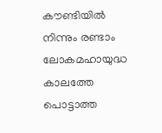കൗണ്ടിയിൽ നിന്നും രണ്ടാം ലോകമഹായുദ്ധ കാലത്തേ പൊട്ടാത്ത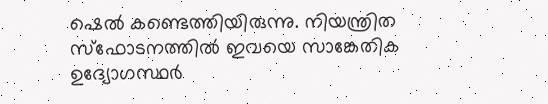ഷെൽ കണ്ടെത്തിയിരുന്നു. നിയന്ത്രിത സ്ഫോടനത്തിൽ ഇവയെ സാങ്കേതിക ഉദ്യോഗസ്ഥർ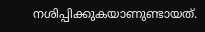നശിപ്പിക്കുകയാണുണ്ടായത്.